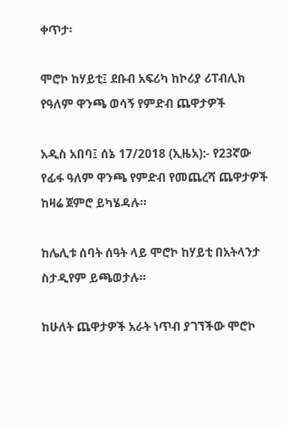ቀጥታ፡

ሞሮኮ ከሃይቲ፤ ደቡብ አፍሪካ ከኮሪያ ሪፐብሊክ የዓለም ዋንጫ ወሳኝ የምድብ ጨዋታዎች

አዲስ አበባ፤ ሰኔ 17/2018 (ኢዜአ):- የ23ኛው የፊፋ ዓለም ዋንጫ የምድብ የመጨረሻ ጨዋታዎች ከዛሬ ጀምሮ ይካሄዳሉ።

ከሌሊቱ ሰባት ሰዓት ላይ ሞሮኮ ከሃይቲ በአትላንታ ስታዲየም ይጫወታሉ።

ከሁለት ጨዋታዎች አራት ነጥብ ያገኘችው ሞሮኮ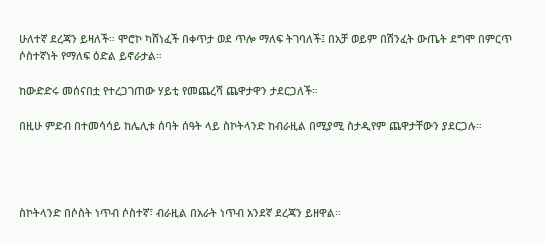ሁለተኛ ደረጃን ይዛለች። ሞሮኮ ካሸነፈች በቀጥታ ወደ ጥሎ ማለፍ ትገባለች፤ በአቻ ወይም በሽንፈት ውጤት ደግሞ በምርጥ ሶስተኛነት የማለፍ ዕድል ይኖራታል።

ከውድድሩ መሰናበቷ የተረጋገጠው ሃይቲ የመጨረሻ ጨዋታዋን ታደርጋለች።

በዚሁ ምድብ በተመሳሳይ ከሌሊቱ ሰባት ሰዓት ላይ ስኮትላንድ ከብራዚል በሚያሚ ስታዲየም ጨዋታቸውን ያደርጋሉ።




ስኮትላንድ በሶስት ነጥብ ሶስተኛ፣ ብራዚል በአራት ነጥብ አንደኛ ደረጃን ይዘዋል።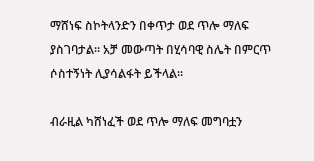ማሸነፍ ስኮትላንድን በቀጥታ ወደ ጥሎ ማለፍ ያስገባታል። አቻ መውጣት በሂሳባዊ ስሌት በምርጥ ሶስተኝነት ሊያሳልፋት ይችላል።

ብራዚል ካሸነፈች ወደ ጥሎ ማለፍ መግባቷን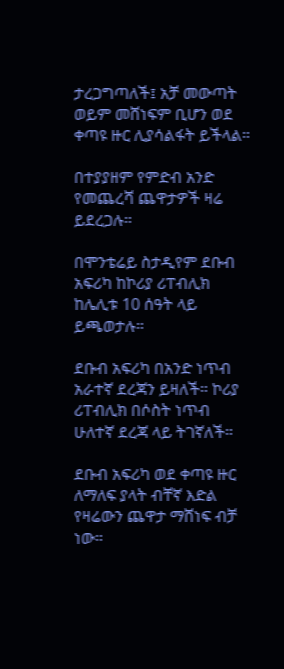ታረጋግጣለች፤ አቻ መውጣት ወይም መሸነፍም ቢሆን ወደ ቀጣዩ ዙር ሊያሳልፋት ይችላል።

በተያያዘም የምድብ አንድ የመጨረሻ ጨዋታዎች ዛሬ ይደረጋሉ።

በሞንቴሬይ ስታዲየም ደቡብ አፍሪካ ከኮሪያ ሪፐብሊክ ከሌሊቱ 10 ሰዓት ላይ ይጫወታሉ።

ደቡብ አፍሪካ በአንድ ነጥብ አራተኛ ደረጃን ይዛለች። ኮሪያ ሪፐብሊክ በሶስት ነጥብ ሁለተኛ ደረጃ ላይ ትገኛለች።

ደቡብ አፍሪካ ወደ ቀጣዩ ዙር ለማለፍ ያላት ብቸኛ እድል የዛሬውን ጨዋታ ማሸነፍ ብቻ ነው።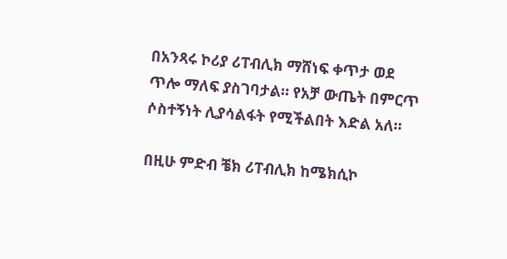በአንጻሩ ኮሪያ ሪፐብሊክ ማሸነፍ ቀጥታ ወደ ጥሎ ማለፍ ያስገባታል። የአቻ ውጤት በምርጥ ሶስተኝነት ሊያሳልፋት የሚችልበት እድል አለ።

በዚሁ ምድብ ቼክ ሪፐብሊክ ከሜክሲኮ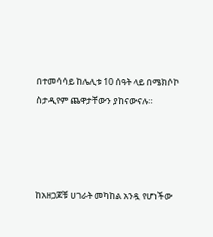በተመሳሳይ ከሌሊቱ 10 ሰዓት ላይ በሜክሶኮ ስታዲየም ጨዋታቸውን ያከናውናሉ።




ከአዘጋጆቹ ሀገራት መካከል አንዷ የሆነችው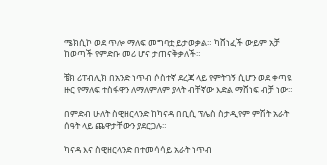ሜክሲኮ ወደ ጥሎ ማለፍ መግባቷ ይታወቃል። ካሸነፈች ውይም አቻ ከወጣች የምድቡ መሪ ሆና ታጠናቅቃለች።

ቼክ ሪፐብሊክ በአንድ ነጥብ ሶስተኛ ደረጃ ላይ የምትገኝ ሲሆን ወደ ቀጣዩ ዙር የማለፍ ተስፋዋን ለማለምለም ያላት ብቸኛው እድል ማሸነፍ ብቻ ነው።

በምድብ ሁለት ስዊዘርላንድ ከካናዳ በቢሲ ፕሌስ ስታዲየም ምሽት አራት ሰዓት ላይ ጨዋታቸውን ያደርጋሉ።

ካናዳ እና ስዊዘርላንድ በተመሳሳይ አራት ነጥብ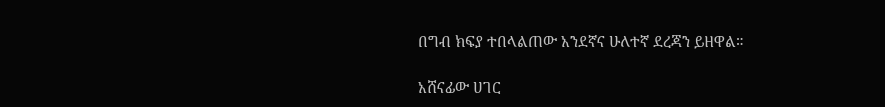በግብ ክፍያ ተበላልጠው አንደኛና ሁለተኛ ደረጃን ይዘዋል።

አሸናፊው ሀገር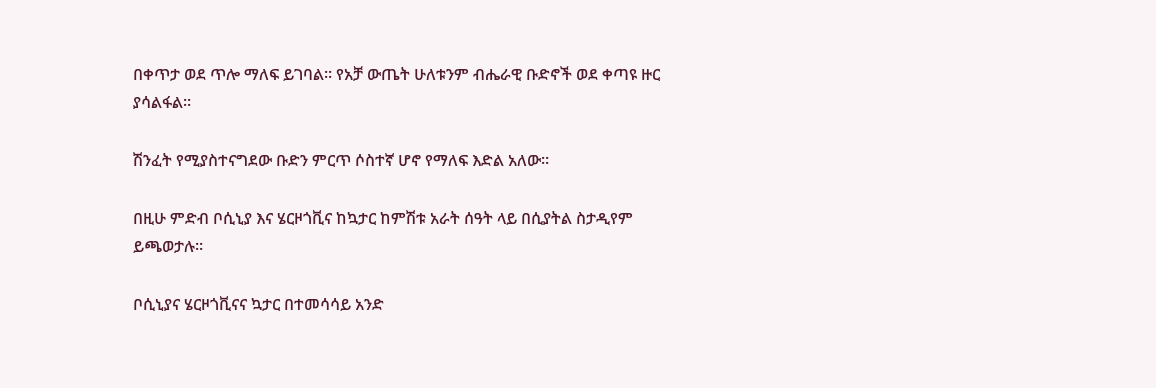በቀጥታ ወደ ጥሎ ማለፍ ይገባል። የአቻ ውጤት ሁለቱንም ብሔራዊ ቡድኖች ወደ ቀጣዩ ዙር ያሳልፋል።

ሽንፈት የሚያስተናግደው ቡድን ምርጥ ሶስተኛ ሆኖ የማለፍ እድል አለው።

በዚሁ ምድብ ቦሲኒያ እና ሄርዞጎቪና ከኳታር ከምሽቱ አራት ሰዓት ላይ በሲያትል ስታዲየም ይጫወታሉ።

ቦሲኒያና ሄርዞጎቪናና ኳታር በተመሳሳይ አንድ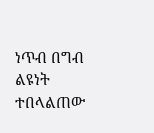ነጥብ በግብ ልዩነት ተበላልጠው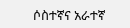ሶስተኛና አራተኛ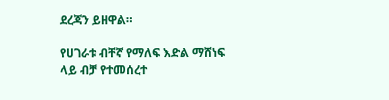ደረጃን ይዘዋል።

የሀገራቱ ብቸኛ የማለፍ እድል ማሸነፍ ላይ ብቻ የተመሰረተ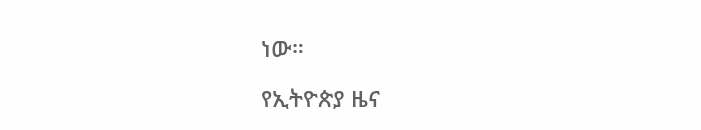ነው።

የኢትዮጵያ ዜና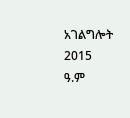አገልግሎት
2015
ዓ.ም